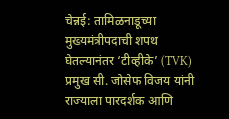चेन्नई: तामिळनाडूच्या मुख्यमंत्रीपदाची शपथ घेतल्यानंतर ‘टीव्हीके’ (TVK) प्रमुख सी. जोसेफ विजय यांनी राज्याला पारदर्शक आणि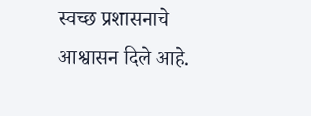स्वच्छ प्रशासनाचे आश्वासन दिले आहे.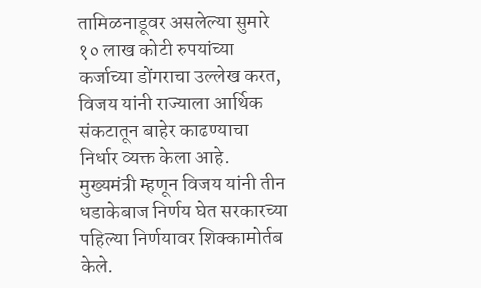तामिळनाडूवर असलेल्या सुमारे १० लाख कोटी रुपयांच्या कर्जाच्या डोंगराचा उल्लेख करत, विजय यांनी राज्याला आर्थिक संकटातून बाहेर काढण्याचा निर्धार व्यक्त केला आहे.
मुख्यमंत्री म्हणून विजय यांनी तीन धडाकेबाज निर्णय घेत सरकारच्या पहिल्या निर्णयावर शिक्कामोर्तब केले.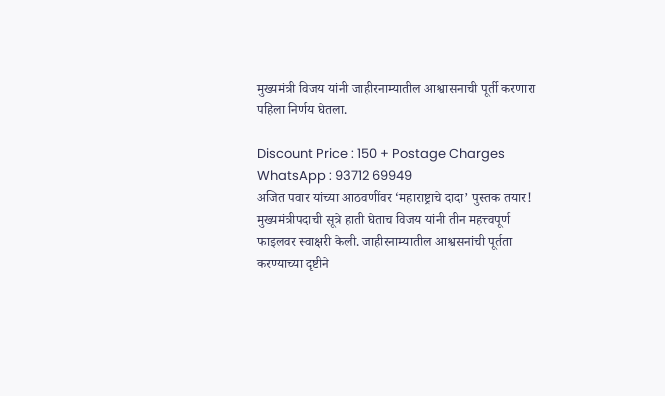मुख्यमंत्री विजय यांनी जाहीरनाम्यातील आश्वासनाची पूर्ती करणारा पहिला निर्णय घेतला.

Discount Price : 150 + Postage Charges
WhatsApp : 93712 69949
अजित पवार यांच्या आठवणींवर ‘महाराष्ट्राचे दादा’ पुस्तक तयार!
मुख्यमंत्रीपदाची सूत्रे हाती घेताच विजय यांनी तीन महत्त्वपूर्ण फाइलवर स्वाक्षरी केली. जाहीरनाम्यातील आश्वसनांची पूर्तता करण्याच्या दृष्टीने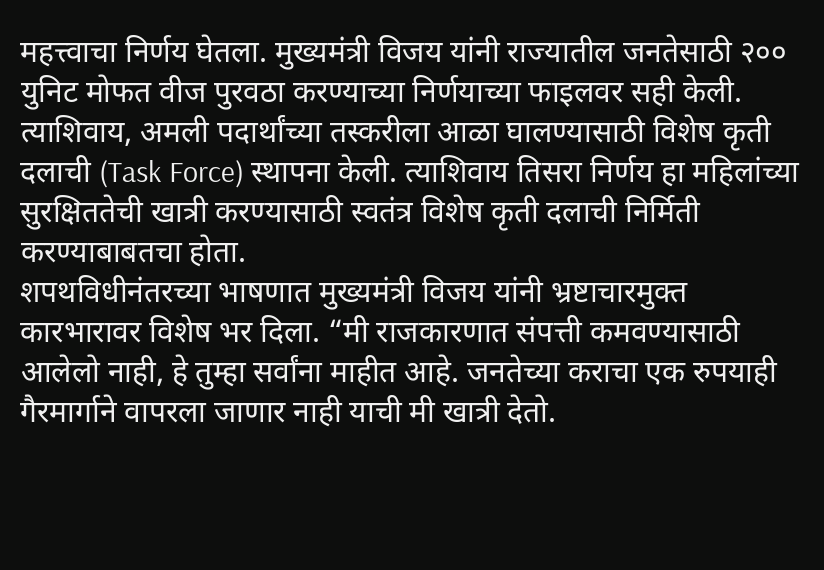महत्त्वाचा निर्णय घेतला. मुख्यमंत्री विजय यांनी राज्यातील जनतेसाठी २०० युनिट मोफत वीज पुरवठा करण्याच्या निर्णयाच्या फाइलवर सही केली. त्याशिवाय, अमली पदार्थांच्या तस्करीला आळा घालण्यासाठी विशेष कृती दलाची (Task Force) स्थापना केली. त्याशिवाय तिसरा निर्णय हा महिलांच्या सुरक्षिततेची खात्री करण्यासाठी स्वतंत्र विशेष कृती दलाची निर्मिती करण्याबाबतचा होता.
शपथविधीनंतरच्या भाषणात मुख्यमंत्री विजय यांनी भ्रष्टाचारमुक्त कारभारावर विशेष भर दिला. “मी राजकारणात संपत्ती कमवण्यासाठी आलेलो नाही, हे तुम्हा सर्वांना माहीत आहे. जनतेच्या कराचा एक रुपयाही गैरमार्गाने वापरला जाणार नाही याची मी खात्री देतो.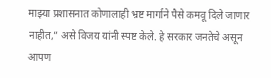माझ्या प्रशासनात कोणालाही भ्रष्ट मार्गाने पैसे कमवू दिले जाणार नाहीत,” असे विजय यांनी स्पष्ट केले. हे सरकार जनतेचे असून आपण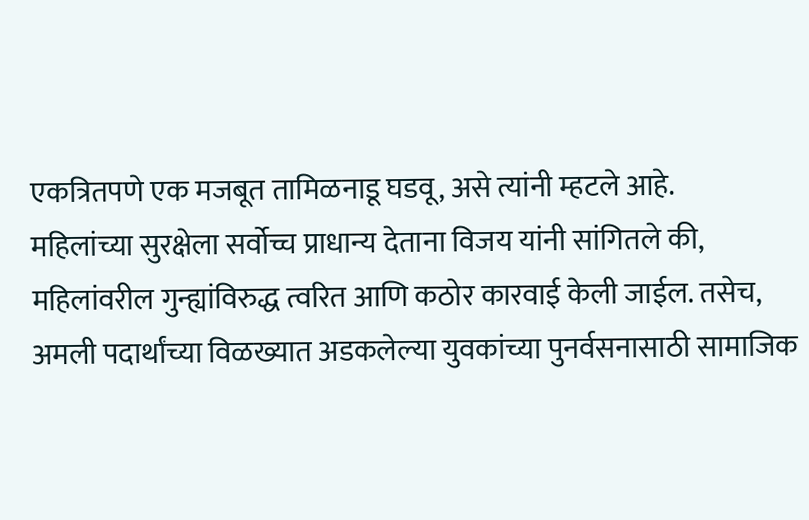एकत्रितपणे एक मजबूत तामिळनाडू घडवू, असे त्यांनी म्हटले आहे.
महिलांच्या सुरक्षेला सर्वोच्च प्राधान्य देताना विजय यांनी सांगितले की, महिलांवरील गुन्ह्यांविरुद्ध त्वरित आणि कठोर कारवाई केली जाईल. तसेच, अमली पदार्थांच्या विळख्यात अडकलेल्या युवकांच्या पुनर्वसनासाठी सामाजिक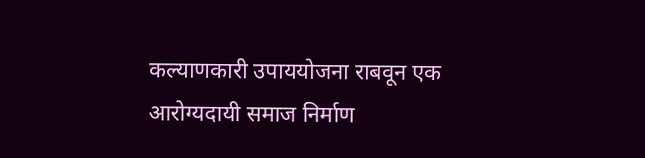कल्याणकारी उपाययोजना राबवून एक आरोग्यदायी समाज निर्माण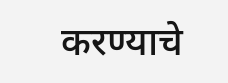करण्याचे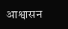आश्वासन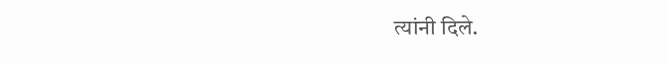त्यांनी दिले.